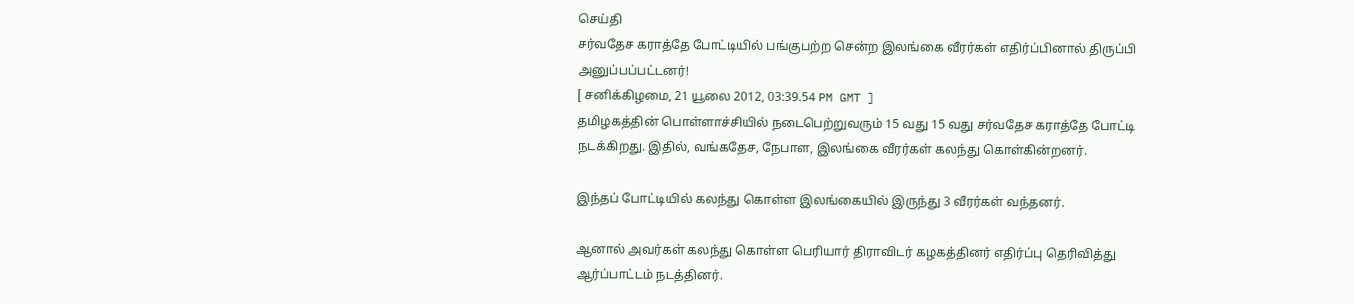செய்தி
சர்வதேச கராத்தே போட்டியில் பங்குபற்ற சென்ற இலங்கை வீரர்கள் எதிர்ப்பினால் திருப்பி அனுப்பப்பட்டனர்!
[ சனிக்கிழமை, 21 யூலை 2012, 03:39.54 PM GMT ]
தமிழகத்தின் பொள்ளாச்சியில் நடைபெற்றுவரும் 15 வது 15 வது சர்வதேச கராத்தே போட்டி நடக்கிறது. இதில், வங்கதேச, நேபாள, இலங்கை வீரர்கள் கலந்து கொள்கின்றனர்.

இந்தப் போட்டியில் கலந்து கொள்ள இலங்கையில் இருந்து 3 வீரர்கள் வந்தனர்.

ஆனால் அவர்கள் கலந்து கொள்ள பெரியார் திராவிடர் கழகத்தினர் எதிர்ப்பு தெரிவித்து ஆர்ப்பாட்டம் நடத்தினர்.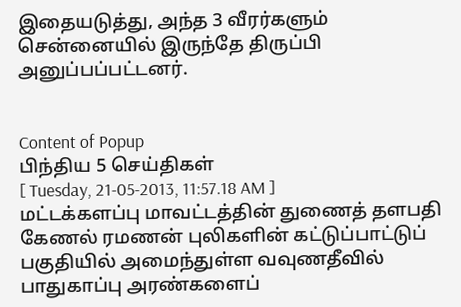இதையடுத்து, அந்த 3 வீரர்களும் சென்னையில் இருந்தே திருப்பி அனுப்பப்பட்டனர்.


Content of Popup
பிந்திய 5 செய்திகள்
[ Tuesday, 21-05-2013, 11:57.18 AM ]
மட்டக்களப்பு மாவட்டத்தின் துணைத் தளபதி கேணல் ரமணன் புலிகளின் கட்டுப்பாட்டுப் பகுதியில் அமைந்துள்ள வவுணதீவில் பாதுகாப்பு அரண்களைப்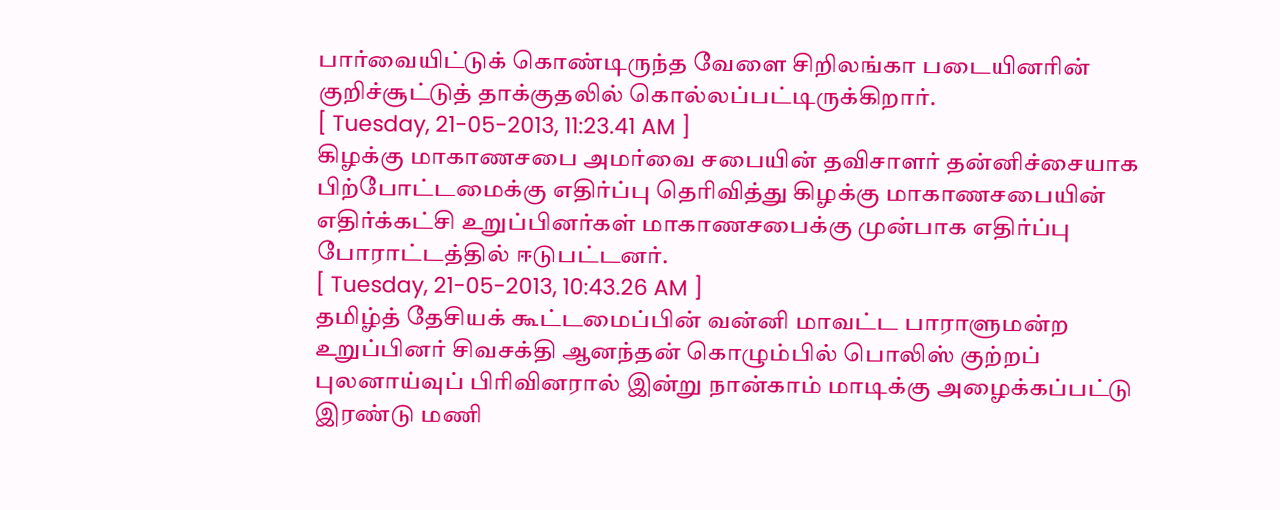பார்வையிட்டுக் கொண்டிருந்த வேளை சிறிலங்கா படையினரின் குறிச்சூட்டுத் தாக்குதலில் கொல்லப்பட்டிருக்கிறார்.
[ Tuesday, 21-05-2013, 11:23.41 AM ]
கிழக்கு மாகாணசபை அமர்வை சபையின் தவிசாளர் தன்னிச்சையாக பிற்போட்டமைக்கு எதிர்ப்பு தெரிவித்து கிழக்கு மாகாணசபையின் எதிர்க்கட்சி உறுப்பினர்கள் மாகாணசபைக்கு முன்பாக எதிர்ப்பு போராட்டத்தில் ஈடுபட்டனர்.
[ Tuesday, 21-05-2013, 10:43.26 AM ]
தமிழ்த் தேசியக் கூட்டமைப்பின் வன்னி மாவட்ட பாராளுமன்ற உறுப்பினர் சிவசக்தி ஆனந்தன் கொழும்பில் பொலிஸ் குற்றப் புலனாய்வுப் பிரிவினரால் இன்று நான்காம் மாடிக்கு அழைக்கப்பட்டு இரண்டு மணி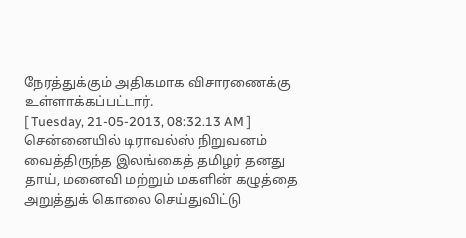நேரத்துக்கும் அதிகமாக விசாரணைக்கு உள்ளாக்கப்பட்டார்.
[ Tuesday, 21-05-2013, 08:32.13 AM ]
சென்னையில் டிராவல்ஸ் நிறுவனம் வைத்திருந்த இலங்கைத் தமிழர் தனது தாய், மனைவி மற்றும் மகளின் கழுத்தை அறுத்துக் கொலை செய்துவிட்டு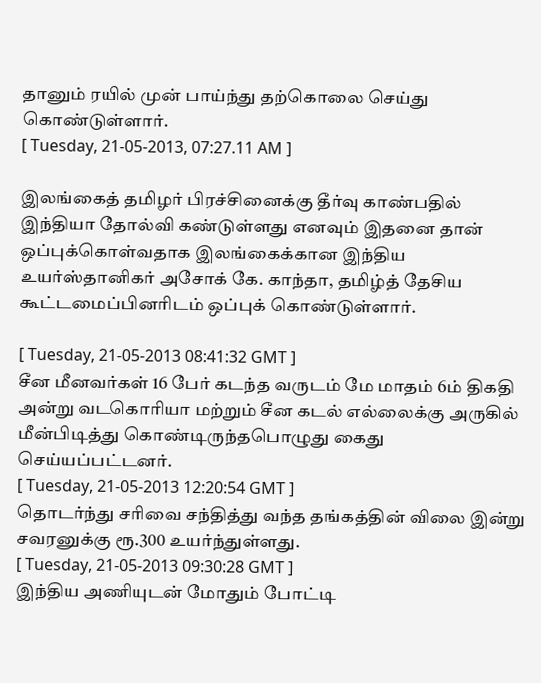தானும் ரயில் முன் பாய்ந்து தற்கொலை செய்து கொண்டுள்ளார்.
[ Tuesday, 21-05-2013, 07:27.11 AM ]

இலங்கைத் தமிழர் பிரச்சினைக்கு தீர்வு காண்பதில் இந்தியா தோல்வி கண்டுள்ளது எனவும் இதனை தான் ஒப்புக்கொள்வதாக இலங்கைக்கான இந்திய உயர்ஸ்தானிகர் அசோக் கே. காந்தா, தமிழ்த் தேசிய கூட்டமைப்பினரிடம் ஒப்புக் கொண்டுள்ளார்.

[ Tuesday, 21-05-2013 08:41:32 GMT ]
சீன மீனவர்கள் 16 பேர் கடந்த வருடம் மே மாதம் 6ம் திகதி அன்று வடகொரியா மற்றும் சீன கடல் எல்லைக்கு அருகில் மீன்பிடித்து கொண்டிருந்தபொழுது கைது செய்யப்பட்டனர்.
[ Tuesday, 21-05-2013 12:20:54 GMT ]
தொடர்ந்து சரிவை சந்தித்து வந்த தங்கத்தின் விலை இன்று சவரனுக்கு ரூ.300 உயர்ந்துள்ளது.
[ Tuesday, 21-05-2013 09:30:28 GMT ]
இந்திய அணியுடன் மோதும் போட்டி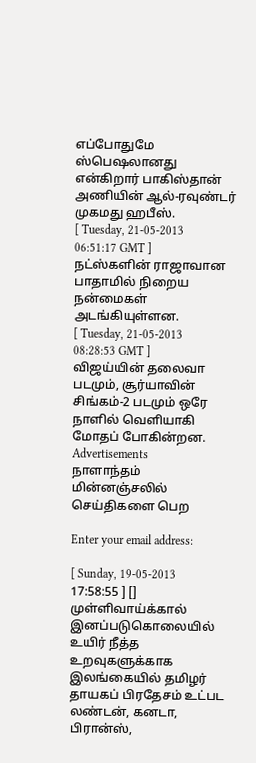எப்போதுமே ஸ்பெஷலானது என்கிறார் பாகிஸ்தான் அணியின் ஆல்-ரவுண்டர் முகமது ஹபீஸ்.
[ Tuesday, 21-05-2013 06:51:17 GMT ]
நட்ஸ்களின் ராஜாவான பாதாமில் நிறைய நன்மைகள் அடங்கியுள்ளன.
[ Tuesday, 21-05-2013 08:28:53 GMT ]
விஜய்யின் தலைவா படமும், சூர்யாவின் சிங்கம்-2 படமும் ஒரே நாளில் வெளியாகி மோதப் போகின்றன.
Advertisements
நாளாந்தம் மின்னஞ்சலில் செய்திகளை பெற

Enter your email address:

[ Sunday, 19-05-2013 17:58:55 ] []
முள்ளிவாய்க்கால் இனப்படுகொலையில் உயிர் நீத்த உறவுகளுக்காக இலங்கையில் தமிழர் தாயகப் பிரதேசம் உட்பட லண்டன், கனடா, பிரான்ஸ்,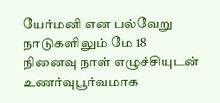யேர்மனி என பல்வேறு நாடுகளிலும் மே 18 நினைவு நாள் எழுச்சியுடன் உணர்வுபூர்வமாக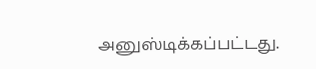அனுஸ்டிக்கப்பட்டது.